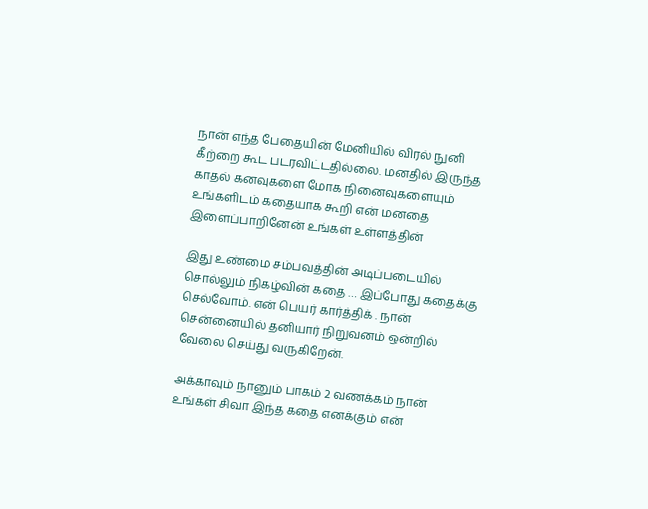நான் எந்த பேதையின் மேனியில் விரல் நுனி கீற்றை கூட படரவிட்டதில்லை. மனதில் இருந்த காதல் கனவுகளை மோக நினைவுகளையும் உங்களிடம் கதையாக கூறி என் மனதை இளைப்பாறினேன் உங்கள் உள்ளத்தின்

இது உண்மை சம்பவத்தின் அடிப்படையில் சொல்லும் நிகழ்வின் கதை … இப்போது கதைக்கு செல்வோம். என் பெயர் கார்த்திக் . நான் சென்னையில் தனியார் நிறுவனம் ஒன்றில் வேலை செய்து வருகிறேன்.

அக்காவும் நானும் பாகம் 2 வணக்கம் நான் உங்கள் சிவா இந்த கதை எனக்கும் என்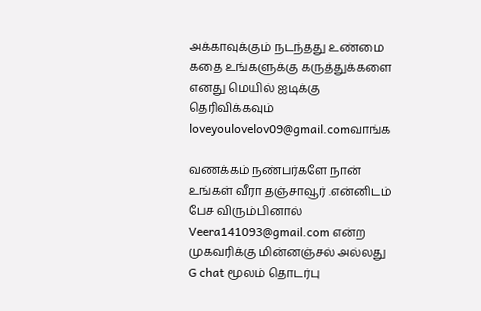அக்காவுக்கும் நடந்தது உண்மை கதை உங்களுக்கு கருத்துக்களை எனது மெயில் ஐடிக்கு தெரிவிக்கவும் loveyoulovelov09@gmail.comவாங்க

வணக்கம் நண்பர்களே நான் உங்கள் வீரா தஞ்சாவூர் .என்னிடம் பேச விரும்பினால் Veera141093@gmail.com என்ற முகவரிக்கு மின்னஞ்சல் அல்லது G chat மூலம் தொடர்பு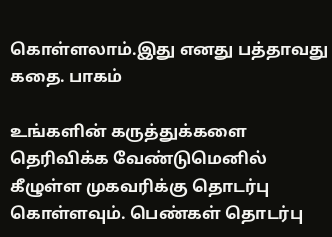கொள்ளலாம்.இது எனது பத்தாவது கதை. பாகம்

உங்களின் கருத்துக்களை தெரிவிக்க வேண்டுமெனில் கீழுள்ள முகவரிக்கு தொடர்பு கொள்ளவும். பெண்கள் தொடர்பு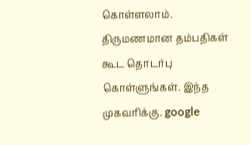கொள்ளலாம். திருமணமான தம்பதிகள் கூட தொடர்பு கொள்ளுங்கள். இந்த முகவரிக்கு. google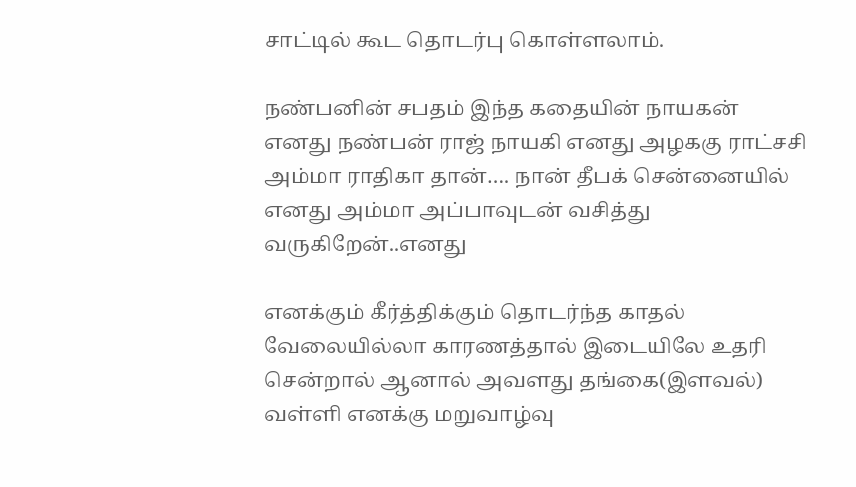சாட்டில் கூட தொடர்பு கொள்ளலாம்.

நண்பனின் சபதம் இந்த கதையின் நாயகன் எனது நண்பன் ராஜ் நாயகி எனது அழககு ராட்சசி அம்மா ராதிகா தான்…. நான் தீபக் சென்னையில் எனது அம்மா அப்பாவுடன் வசித்து வருகிறேன்..எனது

எனக்கும் கீர்த்திக்கும் தொடர்ந்த காதல் வேலையில்லா காரணத்தால் இடையிலே உதரி சென்றால் ஆனால் அவளது தங்கை(இளவல்) வள்ளி எனக்கு மறுவாழ்வு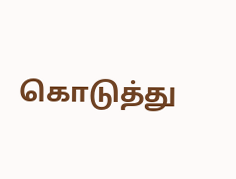கொடுத்து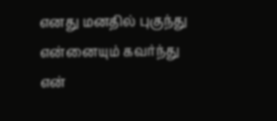எனது மனதில் புகுந்து என்னையும் கவர்ந்து என்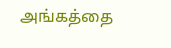அங்கத்தை